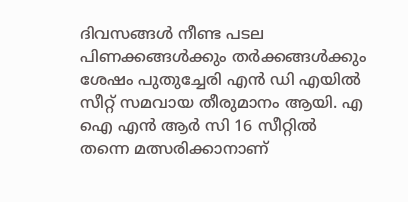ദിവസങ്ങൾ നീണ്ട പടല പിണക്കങ്ങൾക്കും തർക്കങ്ങൾക്കും ശേഷം പുതുച്ചേരി എൻ ഡി എയിൽ സീറ്റ് സമവായ തീരുമാനം ആയി. എ ഐ എൻ ആർ സി 16 സീറ്റിൽ തന്നെ മത്സരിക്കാനാണ്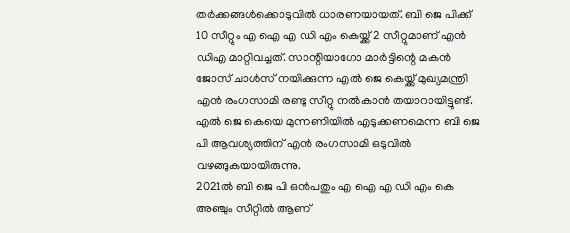തർക്കങ്ങൾക്കൊടുവിൽ ധാരണയായത്. ബി ജെ പിക്ക് 10 സീറ്റും എ ഐ എ ഡി എം കെയ്ക്ക് 2 സീറ്റുമാണ് എൻ ഡിഎ മാറ്റിവച്ചത്. സാന്റിയാഗോ മാർട്ടിന്റെ മകൻ ജോസ് ചാൾസ് നയിക്കുന്ന എൽ ജെ കെയ്ക്ക് മുഖ്യമന്ത്രി എൻ രംഗസാമി രണ്ടു സീറ്റു നൽകാൻ തയാറായിട്ടുണ്ട്. എൽ ജെ കെയെ മുന്നണിയിൽ എടുക്കണമെന്ന ബി ജെ പി ആവശ്യത്തിന് എൻ രംഗസാമി ഒടുവിൽ വഴങ്ങുകയായിരുന്നു.
2021ൽ ബി ജെ പി ഒൻപതും എ ഐ എ ഡി എം കെ അഞ്ചും സീറ്റിൽ ആണ്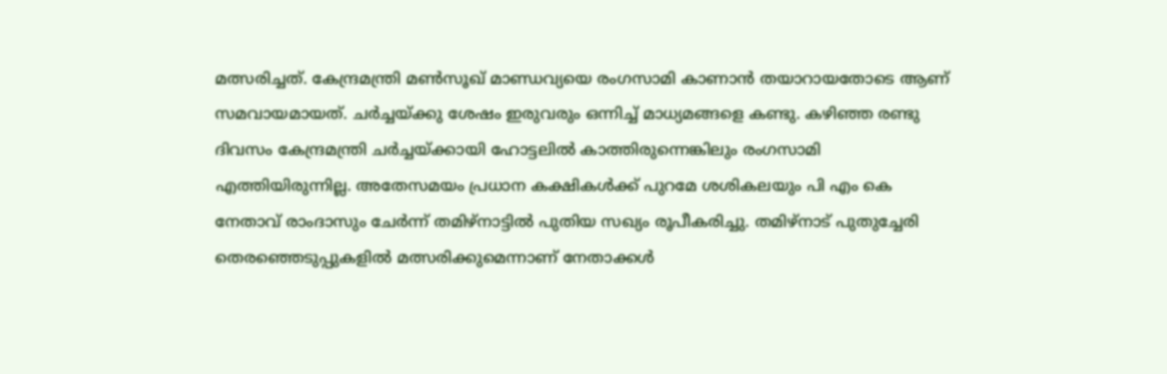മത്സരിച്ചത്. കേന്ദ്രമന്ത്രി മൺസൂഖ് മാണ്ഡവ്യയെ രംഗസാമി കാണാൻ തയാറായതോടെ ആണ് സമവായമായത്. ചർച്ചയ്ക്കു ശേഷം ഇരുവരും ഒന്നിച്ച് മാധ്യമങ്ങളെ കണ്ടു. കഴിഞ്ഞ രണ്ടു ദിവസം കേന്ദ്രമന്ത്രി ചർച്ചയ്ക്കായി ഹോട്ടലിൽ കാത്തിരുന്നെങ്കിലും രംഗസാമി എത്തിയിരുന്നില്ല. അതേസമയം പ്രധാന കക്ഷികൾക്ക് പുറമേ ശശികലയും പി എം കെ നേതാവ് രാംദാസും ചേർന്ന് തമിഴ്നാട്ടിൽ പുതിയ സഖ്യം രൂപീകരിച്ചു. തമിഴ്നാട് പുതുച്ചേരി തെരഞ്ഞെടുപ്പുകളിൽ മത്സരിക്കുമെന്നാണ് നേതാക്കൾ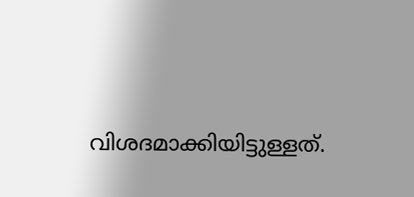വിശദമാക്കിയിട്ടുള്ളത്.